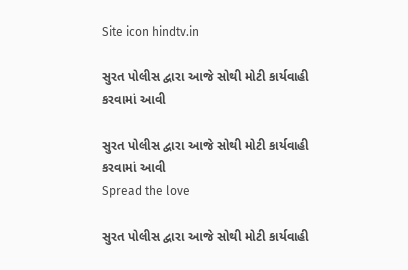Site icon hindtv.in

સુરત પોલીસ દ્વારા આજે સોથી મોટી કાર્યવાહી કરવામાં આવી

સુરત પોલીસ દ્વારા આજે સોથી મોટી કાર્યવાહી કરવામાં આવી
Spread the love

સુરત પોલીસ દ્વારા આજે સોથી મોટી કાર્યવાહી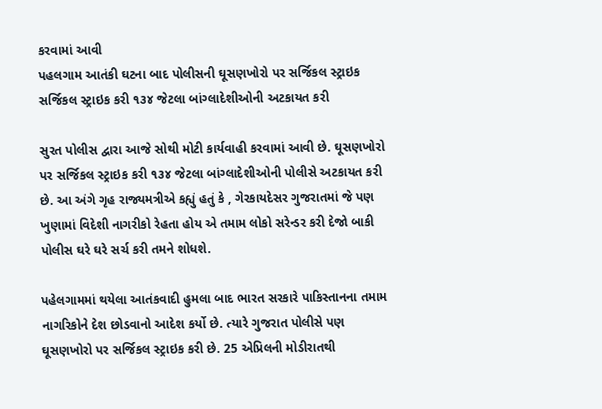કરવામાં આવી
પહલગામ આતંકી ઘટના બાદ પોલીસની ઘૂસણખોરો પર સર્જિકલ સ્ટ્રાઇક
સર્જિકલ સ્ટ્રાઇક કરી ૧૩૪ જેટલા બાંગ્લાદેશીઓની અટકાયત કરી

સુરત પોલીસ દ્વારા આજે સોથી મોટી કાર્યવાહી કરવામાં આવી છે. ઘૂસણખોરો પર સર્જિકલ સ્ટ્રાઇક કરી ૧૩૪ જેટલા બાંગ્લાદેશીઓની પોલીસે અટકાયત કરી છે. આ અંગે ગૃહ રાજ્યમત્રીએ કહ્યું હતું કે , ગેરકાયદેસર ગુજરાતમાં જે પણ ખુણામાં વિદેશી નાગરીકો રેહતા હોય એ તમામ લોકો સરેન્ડર કરી દેજો બાકી પોલીસ ઘરે ઘરે સર્ચ કરી તમને શોધશે.

પહેલગામમાં થયેલા આતંકવાદી હુમલા બાદ ભારત સરકારે પાકિસ્તાનના તમામ નાગરિકોને દેશ છોડવાનો આદેશ કર્યો છે. ત્યારે ગુજરાત પોલીસે પણ ઘૂસણખોરો પર સર્જિકલ સ્ટ્રાઇક કરી છે. 25 એપ્રિલની મોડીરાતથી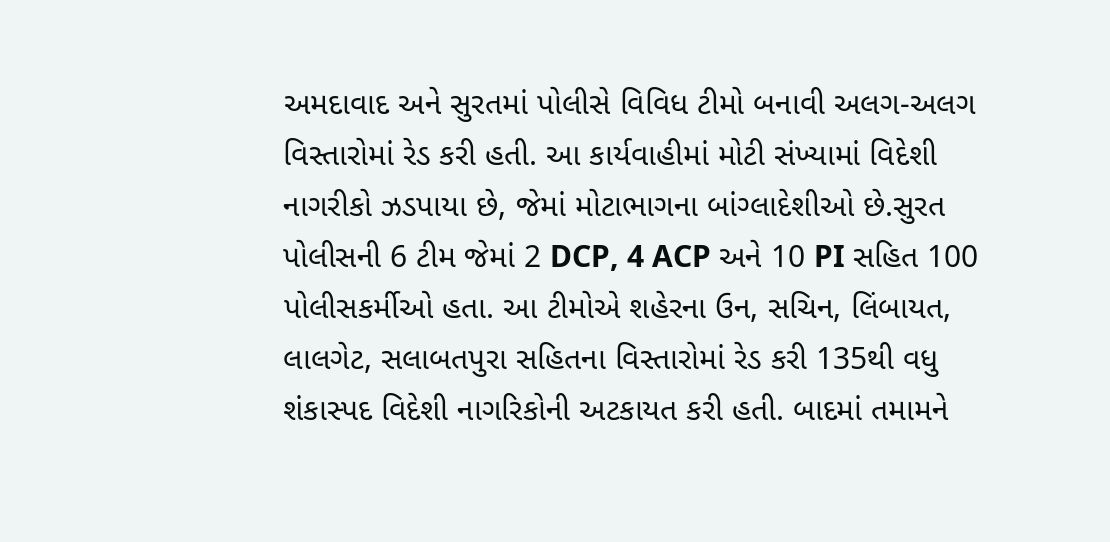અમદાવાદ અને સુરતમાં પોલીસે વિવિધ ટીમો બનાવી અલગ-અલગ વિસ્તારોમાં રેડ કરી હતી. આ કાર્યવાહીમાં મોટી સંખ્યામાં વિદેશી નાગરીકો ઝડપાયા છે, જેમાં મોટાભાગના બાંગ્લાદેશીઓ છે.સુરત પોલીસની 6 ટીમ જેમાં 2 DCP, 4 ACP અને 10 PI સહિત 100 પોલીસકર્મીઓ હતા. આ ટીમોએ શહેરના ઉન, સચિન, લિંબાયત, લાલગેટ, સલાબતપુરા સહિતના વિસ્તારોમાં રેડ કરી 135થી વધુ શંકાસ્પદ વિદેશી નાગરિકોની અટકાયત કરી હતી. બાદમાં તમામને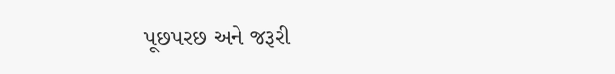પૂછપરછ અને જરૂરી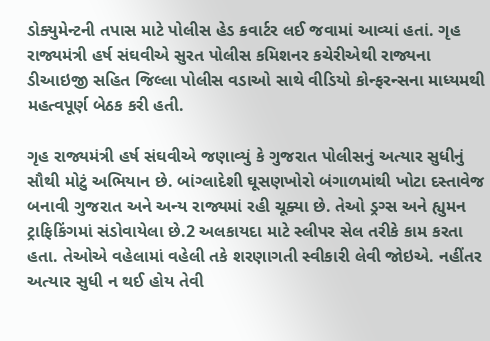ડોક્યુમેન્ટની તપાસ માટે પોલીસ હેડ કવાર્ટર લઈ જવામાં આવ્યાં હતાં. ગૃહ રાજ્યમંત્રી હર્ષ સંઘવીએ સુરત પોલીસ કમિશનર કચેરીએથી રાજ્યના ડીઆઇજી સહિત જિલ્લા પોલીસ વડાઓ સાથે વીડિયો કોન્ફરન્સના માધ્યમથી મહત્વપૂર્ણ બેઠક કરી હતી.

ગૃહ રાજ્યમંત્રી હર્ષ સંઘવીએ જણાવ્યું કે ગુજરાત પોલીસનું અત્યાર સુધીનું સૌથી મોટું અભિયાન છે. બાંગ્લાદેશી ઘૂસણખોરો બંગાળમાંથી ખોટા દસ્તાવેજ બનાવી ગુજરાત અને અન્ય રાજ્યમાં રહી ચૂક્યા છે. તેઓ ડ્રગ્સ અને હ્યુમન ટ્રાફિકિંગમાં સંડોવાયેલા છે.2 અલકાયદા માટે સ્લીપર સેલ તરીકે કામ કરતા હતા. તેઓએ વહેલામાં વહેલી તકે શરણાગતી સ્વીકારી લેવી જોઇએ. નહીંતર અત્યાર સુધી ન થઈ હોય તેવી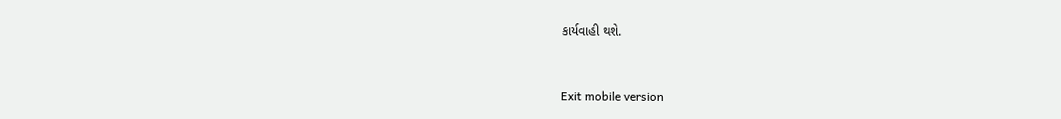કાર્યવાહી થશે.



Exit mobile version